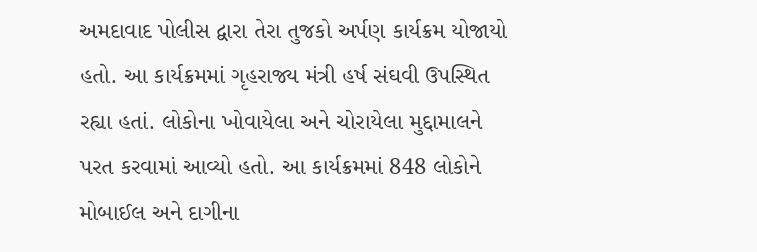અમદાવાદ પોલીસ દ્વારા તેરા તુજકો અર્પણ કાર્યક્રમ યોજાયો હતો. આ કાર્યક્રમમાં ગૃહરાજ્ય મંત્રી હર્ષ સંઘવી ઉપસ્થિત રહ્યા હતાં. લોકોના ખોવાયેલા અને ચોરાયેલા મુદ્દામાલને પરત કરવામાં આવ્યો હતો. આ કાર્યક્રમમાં 848 લોકોને મોબાઈલ અને દાગીના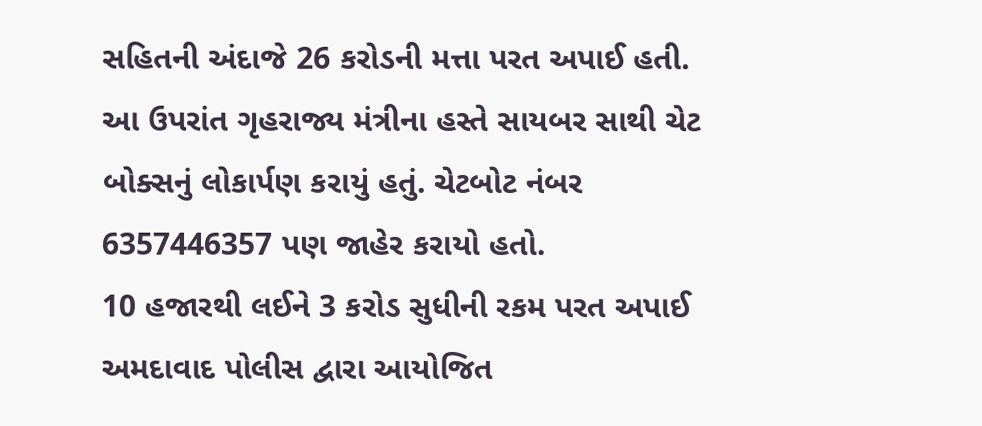સહિતની અંદાજે 26 કરોડની મત્તા પરત અપાઈ હતી. આ ઉપરાંત ગૃહરાજ્ય મંત્રીના હસ્તે સાયબર સાથી ચેટ બોક્સનું લોકાર્પણ કરાયું હતું. ચેટબોટ નંબર 6357446357 પણ જાહેર કરાયો હતો.
10 હજારથી લઈને 3 કરોડ સુધીની રકમ પરત અપાઈ
અમદાવાદ પોલીસ દ્વારા આયોજિત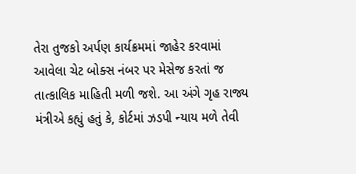તેરા તુજકો અર્પણ કાર્યક્રમમાં જાહેર કરવામાં આવેલા ચેટ બોક્સ નંબર પર મેસેજ કરતાં જ તાત્કાલિક માહિતી મળી જશે. આ અંગે ગૃહ રાજ્ય મંત્રીએ કહ્યું હતું કે, કોર્ટમાં ઝડપી ન્યાય મળે તેવી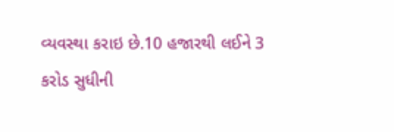વ્યવસ્થા કરાઇ છે.10 હજારથી લઈને 3 કરોડ સુધીની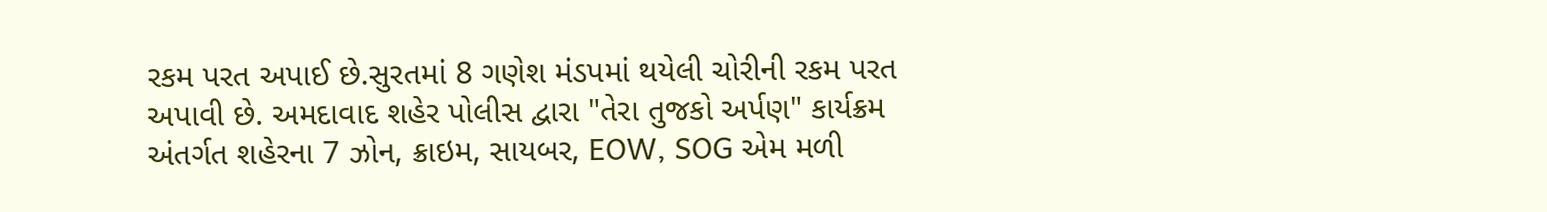રકમ પરત અપાઈ છે.સુરતમાં 8 ગણેશ મંડપમાં થયેલી ચોરીની રકમ પરત અપાવી છે. અમદાવાદ શહેર પોલીસ દ્વારા "તેરા તુજકો અર્પણ" કાર્યક્રમ અંતર્ગત શહેરના 7 ઝોન, ક્રાઇમ, સાયબર, EOW, SOG એમ મળી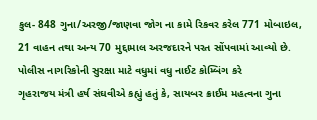કુલ- 848 ગુના/અરજી/જાણવા જોગ ના કામે રિકવર કરેલ 771 મોબાઇલ, 21 વાહન તથા અન્ય 70 મુદ્દામાલ અરજદારને પરત સોંપવામાં આવ્યો છે.
પોલીસ નાગરિકોની સુરક્ષા માટે વધુમાં વધુ નાઈટ કોમ્બિંગ કરે
ગૃહરાજય મંત્રી હર્ષ સંઘવીએ કહ્યું હતું કે, સાયબર ક્રાઈમ મહત્વના ગુના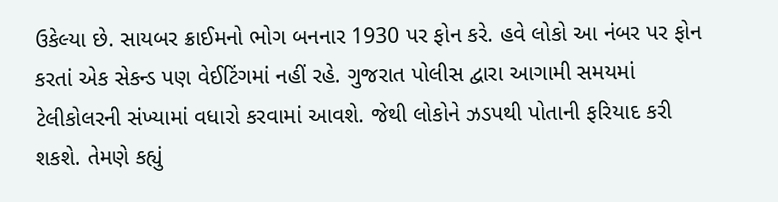ઉકેલ્યા છે. સાયબર ક્રાઈમનો ભોગ બનનાર 1930 પર ફોન કરે. હવે લોકો આ નંબર પર ફોન કરતાં એક સેકન્ડ પણ વેઈટિંગમાં નહીં રહે. ગુજરાત પોલીસ દ્વારા આગામી સમયમાં ટેલીકોલરની સંખ્યામાં વધારો કરવામાં આવશે. જેથી લોકોને ઝડપથી પોતાની ફરિયાદ કરી શકશે. તેમણે કહ્યું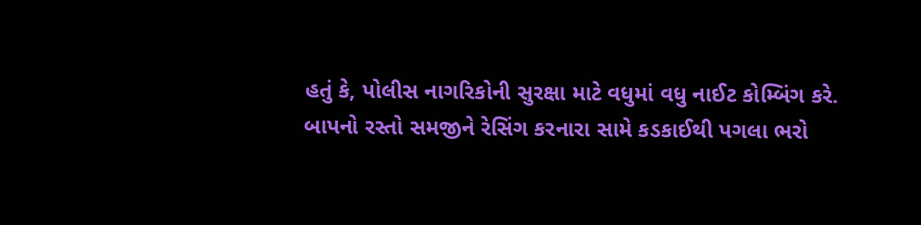હતું કે, પોલીસ નાગરિકોની સુરક્ષા માટે વધુમાં વધુ નાઈટ કોમ્બિંગ કરે.
બાપનો રસ્તો સમજીને રેસિંગ કરનારા સામે કડકાઈથી પગલા ભરો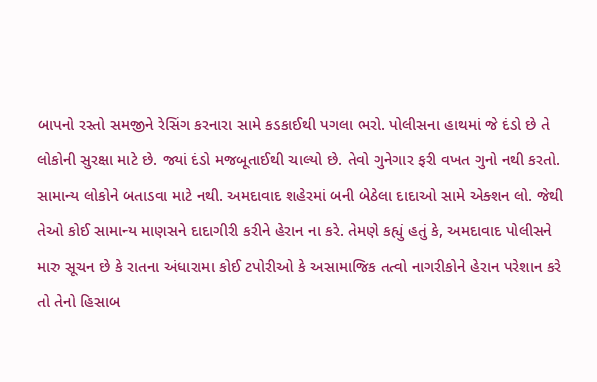બાપનો રસ્તો સમજીને રેસિંગ કરનારા સામે કડકાઈથી પગલા ભરો. પોલીસના હાથમાં જે દંડો છે તે લોકોની સુરક્ષા માટે છે. જ્યાં દંડો મજબૂતાઈથી ચાલ્યો છે. તેવો ગુનેગાર ફરી વખત ગુનો નથી કરતો. સામાન્ય લોકોને બતાડવા માટે નથી. અમદાવાદ શહેરમાં બની બેઠેલા દાદાઓ સામે એક્શન લો. જેથી તેઓ કોઈ સામાન્ય માણસને દાદાગીરી કરીને હેરાન ના કરે. તેમણે કહ્યું હતું કે, અમદાવાદ પોલીસને મારુ સૂચન છે કે રાતના અંધારામા કોઈ ટપોરીઓ કે અસામાજિક તત્વો નાગરીકોને હેરાન પરેશાન કરે તો તેનો હિસાબ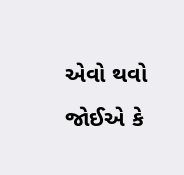એવો થવો જોઈએ કે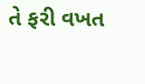તે ફરી વખત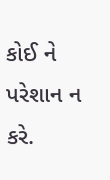કોઈ ને પરેશાન ન કરે.